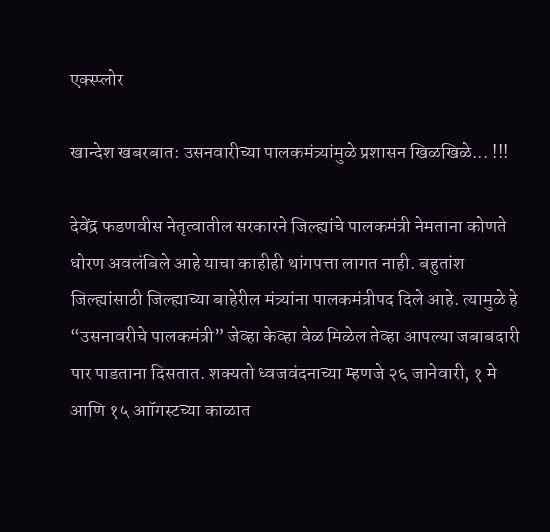एक्स्प्लोर

खान्देश खबरबात: उसनवारीच्या पालकमंत्र्यांमुळे प्रशासन खिळखिळे... !!!

देवेंद्र फडणवीस नेतृत्वातील सरकारने जिल्ह्यांचे पालकमंत्री नेमताना कोणते धोरण अवलंबिले आहे याचा काहीही थांगपत्ता लागत नाही. बहुतांश जिल्ह्यांसाठी जिल्ह्याच्या बाहेरील मंत्र्यांना पालकमंत्रीपद दिले आहे. त्यामुळे हे “उसनावरीचे पालकमंत्री” जेव्हा केव्हा वेळ मिळेल तेव्हा आपल्या जबाबदारी पार पाडताना दिसतात. शक्यतो ध्वजवंदनाच्या म्हणजे २६ जानेवारी, १ मे आणि १५ आॉगस्टच्या काळात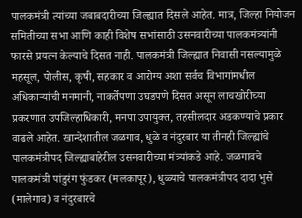पालकमंत्री त्यांच्या जबाबदारीच्या जिल्ह्यात दिसले आहेत. मात्र, जिल्हा नियोजन समितीच्या सभा आणि काही विशेष सभांसाठी उसनवारीच्या पालकमंत्र्यांनी फारसे प्रयत्न केल्याचे दिसत नाही. पालकमंत्री जिल्ह्यात निवासी नसल्यामुळे महसूल, पोलीस, कृषी, सहकार व आरोग्य अशा सर्वच विभागांमधील अधिकाऱ्यांची मनमानी, नाकर्तेपणा उघडपणे दिसत असून लाचखोरीच्या प्रकरणात उपजिल्हाधिकारी, मनपा उपायुक्त, तहसीलदार अडकण्याचे प्रकार वाढले आहेत. खान्देशातील जळगाव, धुळे व नंदुरबार या तीनही जिल्ह्यांचे पालकमंत्रीपद जिल्ह्याबाहेरील उसनवारीच्या मंत्र्यांकडे आहे. जळगावचे पालकमंत्री पांडुरंग फुंडकर (मलकापूर), धुळ्याचे पालकमंत्रीपद दादा भुसे (मालेगाव) व नंदुरबारचे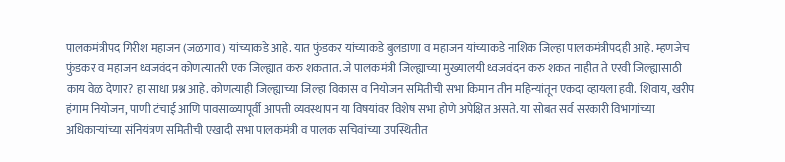पालकमंत्रीपद गिरीश महाजन (जळगाव) यांच्याकडे आहे. यात फुंडकर यांच्याकडे बुलडाणा व महाजन यांच्याकडे नाशिक जिल्हा पालकमंत्रीपदही आहे. म्हणजेच फुंडकर व महाजन ध्वजवंदन कोणत्यातरी एक जिल्ह्यात करु शकतात. जे पालकमंत्री जिल्ह्याच्या मुख्यालयी ध्वजवंदन करु शकत नाहीत ते एरवी जिल्ह्यासाठी काय वेळ देणार? हा साधा प्रश्न आहे. कोणत्याही जिल्ह्याच्या जिल्हा विकास व नियोजन समितीची सभा किमान तीन महिन्यांतून एकदा व्हायला हवी. शिवाय, खरीप हंगाम नियोजन, पाणी टंचाई आणि पावसाळ्यापूर्वी आपत्ती व्यवस्थापन या विषयांवर विशेष सभा होणे अपेक्षित असते. या सोबत सर्व सरकारी विभागांच्या अधिकाऱ्यांच्या संनियंत्रण समितीची एखादी सभा पालकमंत्री व पालक सचिवांच्या उपस्थितीत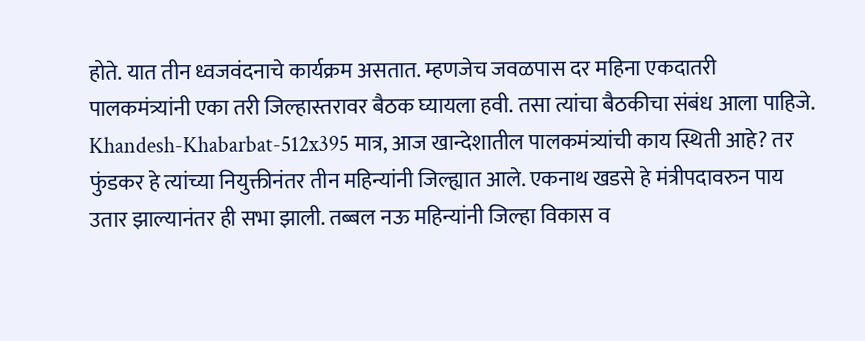होते. यात तीन ध्वजवंदनाचे कार्यक्रम असतात. म्हणजेच जवळपास दर महिना एकदातरी पालकमंत्र्यांनी एका तरी जिल्हास्तरावर बैठक घ्यायला हवी. तसा त्यांचा बैठकीचा संबंध आला पाहिजे. Khandesh-Khabarbat-512x395 मात्र, आज खान्देशातील पालकमंत्र्यांची काय स्थिती आहे? तर फुंडकर हे त्यांच्या नियुक्तीनंतर तीन महिन्यांनी जिल्ह्यात आले. एकनाथ खडसे हे मंत्रीपदावरुन पाय उतार झाल्यानंतर ही सभा झाली. तब्बल नऊ महिन्यांनी जिल्हा विकास व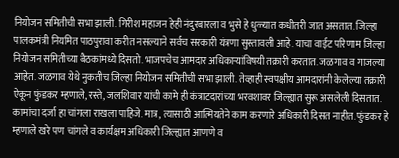नियोजन समितीची सभा झाली. गिरीश महाजन हेही नंदुरबारला व भुसे हे धुळ्यात कधीतरी जात असतात. जिल्हा पालकमंत्री नियमित पाठपुरावा करीत नसल्याने सर्वच सरकारी यंत्रणा सुस्तावली आहे. याचा वाईट परिणाम जिल्हा नियोजन समितीच्या बैठकांमध्ये दिसतो. भाजपचेच आमदार अधिकाऱ्यांविषयी तक्रारी करतात. जळगाव व गाजल्या आहेत. जळगाव येथे नुकतीच जिल्हा नियोजन समितीची सभा झाली. तेव्हाही स्वपक्षीय आमदारांनी केलेल्या तक्रारी ऐकून फुंडकर म्हणाले, रस्ते, जलशिवार यांची कामे ही कंत्राटदारांच्या भरवशावर जिल्ह्यात सुरू असलेली दिसतात. कामांचा दर्जा हा चांगला राखला पाहिजे. मात्र, त्यासाठी आत्मियतेने काम करणारे अधिकारी दिसत नाहीत. फुंडकर हे म्हणाले खरे पण चांगले व कार्यक्षम अधिकारी जिल्ह्यात आणणे व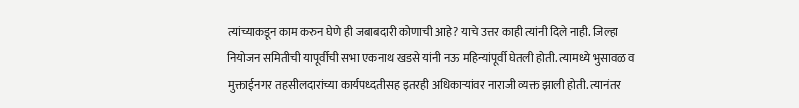त्यांच्याकडून काम करुन घेणे ही जबाबदारी कोणाची आहे? याचे उत्तर काही त्यांनी दिले नाही. जिल्हा नियोजन समितीची यापूर्वीची सभा एकनाथ खडसे यांनी नऊ महिन्यांपूर्वी घेतली होती. त्यामध्ये भुसावळ व मुक्ताईनगर तहसीलदारांच्या कार्यपध्दतीसह इतरही अधिकाऱ्यांवर नाराजी व्यक्त झाली होती. त्यानंतर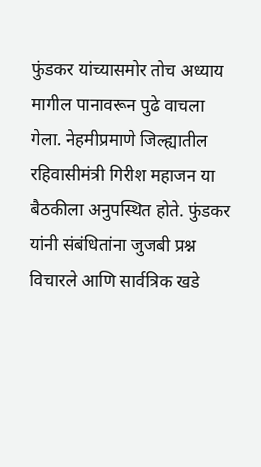फुंडकर यांच्यासमोर तोच अध्याय मागील पानावरून पुढे वाचला गेला. नेहमीप्रमाणे जिल्ह्यातील रहिवासीमंत्री गिरीश महाजन या बैठकीला अनुपस्थित होते. फुंडकर यांनी संबंधितांना जुजबी प्रश्न विचारले आणि सार्वत्रिक खडे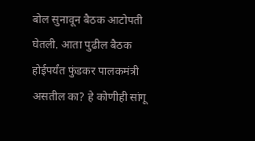बोल सुनावून बैठक आटोपती घेतली. आता पुढील बैठक होईपर्यंत फुंडकर पालकमंत्री असतील का? हे कोणीही सांगू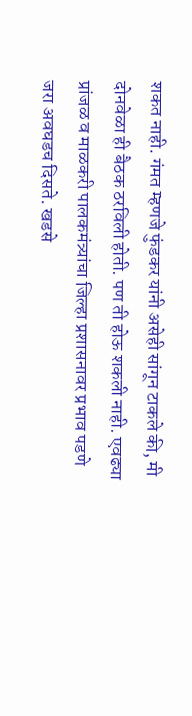शकत नाही. गंमत म्हणजे फुंडकर यांनी असेही सांगून टाकले की, मी दोनवेळा ही बैठक ठरविली होती. पण ती होऊ शकली नाही. एवढ्या प्रांजळ व माळकरी पालकमंत्र्यांचा जिल्हा प्रशासनावर प्रभाव पडणे जरा अवघडच दिसते. खडसे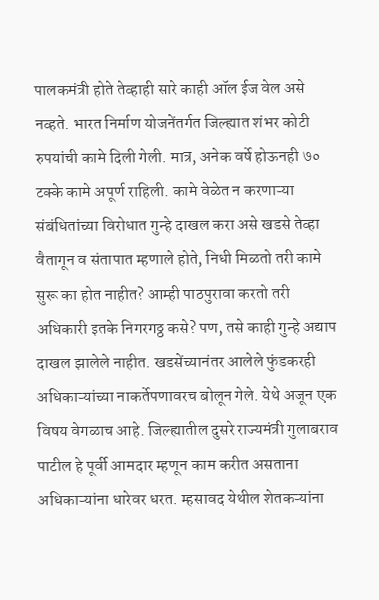पालकमंत्री होते तेव्हाही सारे काही ऑल ईज वेल असे नव्हते. भारत निर्माण योजनेंतर्गत जिल्ह्यात शंभर कोटी रुपयांची कामे दिली गेली. मात्र, अनेक वर्षे होऊनही ७० टक्के कामे अपूर्ण राहिली. कामे वेळेत न करणाऱ्या संबंधितांच्या विरोधात गुन्हे दाखल करा असे खडसे तेव्हा वैतागून व संतापात म्हणाले होते, निधी मिळतो तरी कामे सुरू का होत नाहीत? आम्ही पाठपुरावा करतो तरी अधिकारी इतके निगरगठ्ठ कसे? पण, तसे काही गुन्हे अद्याप दाखल झालेले नाहीत. खडसेंच्यानंतर आलेले फुंडकरही अधिकाऱ्यांच्या नाकर्तेपणावरच बोलून गेले. येथे अजून एक विषय वेगळाच आहे. जिल्ह्यातील दुसरे राज्यमंत्री गुलाबराव पाटील हे पूर्वी आमदार म्हणून काम करीत असताना अधिकाऱ्यांना धारेवर धरत. म्हसावद येथील शेतकऱ्यांना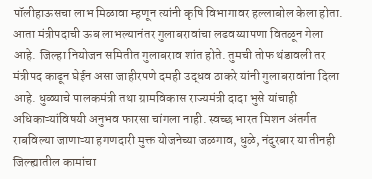पॉलीहाऊसचा लाभ मिळावा म्हणून त्यांनी कृषि विभागावर हल्लाबोल केला होता. आता मंत्रीपदाची ऊब लाभल्यानंतर गुलाबरावांचा लढवय्यापणा वितळून गेला आहे. जिल्हा नियोजन समितीत गुलाबराव शांत होते. तुमची तोफ थंडावली तर मंत्रीपद काढून घेईन असा जाहीरपणे दमही उद्धव ठाकरे यांनी गुलाबरावांना दिला आहे. धुळ्याचे पालकमंत्री तथा ग्रामविकास राज्यमंत्री दादा भुसे यांचाही अधिकाऱ्यांविषयी अनुभव फारसा चांगला नाही. स्वच्छ भारत मिशन अंतर्गत राबविल्या जाणाऱ्या हगणदारी मुक्त योजनेच्या जळगाव, धुळे, नंदुरबार या तीनही जिल्ह्यातील कामांचा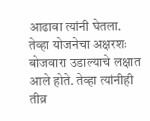आढावा त्यांनी घेतला. तेव्हा योजनेचा अक्षरशः बोजवारा उडाल्याचे लक्षात आले होते. तेव्हा त्यांनीही तीव्र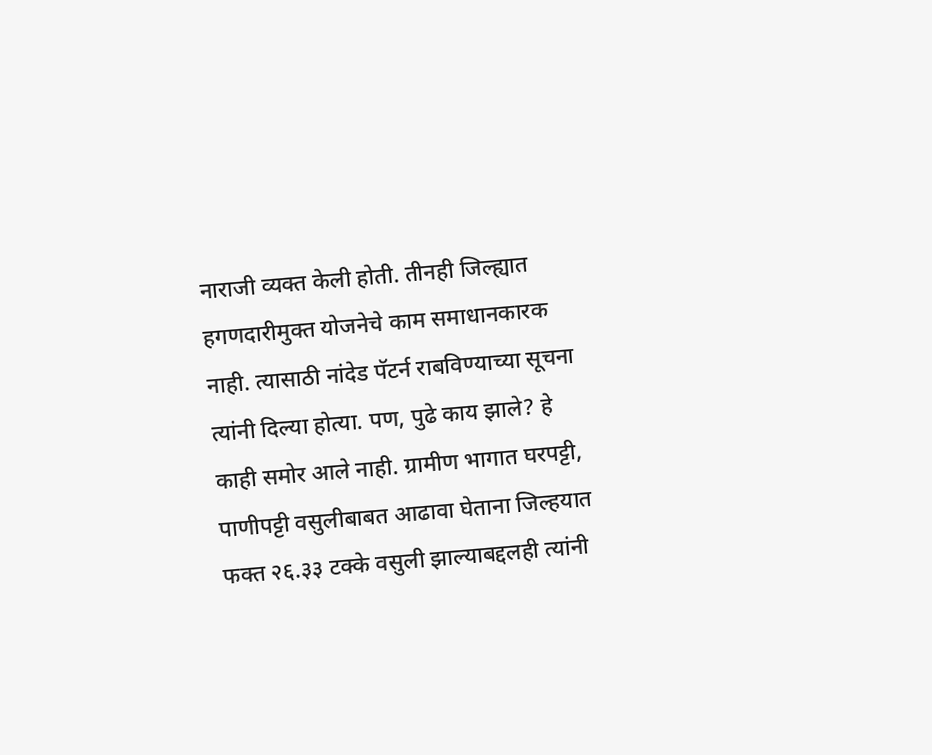नाराजी व्यक्त केली होती. तीनही जिल्ह्यात हगणदारीमुक्त योजनेचे काम समाधानकारक नाही. त्यासाठी नांदेड पॅटर्न राबविण्याच्या सूचना त्यांनी दिल्या होत्या. पण, पुढे काय झाले? हे काही समोर आले नाही. ग्रामीण भागात घरपट्टी, पाणीपट्टी वसुलीबाबत आढावा घेताना जिल्हयात फक्त २६.३३ टक्के वसुली झाल्याबद्दलही त्यांनी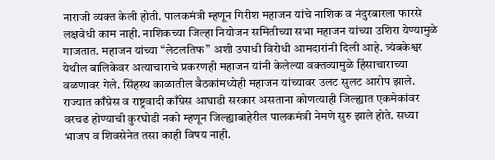नाराजी व्यक्त केली होती. पालकमंत्री म्हणून गिरीश महाजन यांचे नाशिक व नंदुरबारला फारसे लक्षवेधी काम नाही. नाशिकच्या जिल्हा नियोजन समितीच्या सभा महाजन यांच्या उशिरा येण्यामुळे गाजतात. महाजन यांच्या “लेटलतिफ” अशी उपाधी विरोधी आमदारांनी दिली आहे. त्र्यंबकेश्वर येथील बालिकेवर अत्याचाराचे प्रकरणही महाजन यांनी केलेल्या वक्तव्यामुळे हिंसाचाराच्या वळणावर गेले. सिंहस्थ काळातील बैठकांमध्येही महाजन यांच्यावर उलट सुलट आरोप झाले. राज्यात काँग्रेस व राष्ट्रवादी काँग्रेस आघाडी सरकार असताना कोणत्याही जिल्ह्यात एकमेकांवर वरचढ होण्याची कुरघोडी नको म्हणून जिल्ह्याबाहेरील पालकमंत्री नेमणे सुरु झाले होते. सध्या भाजप व शिवसेनेत तसा काही विषय नाही.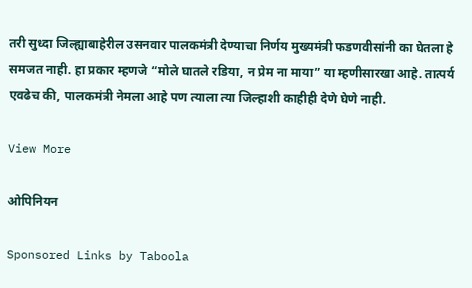तरी सुध्दा जिल्ह्याबाहेरील उसनवार पालकमंत्री देण्याचा निर्णय मुख्यमंत्री फडणवीसांनी का घेतला हे  समजत नाही. हा प्रकार म्हणजे “मोले घातले रडिया, न प्रेम ना माया” या म्हणीसारखा आहे. तात्पर्य एवढेच की, पालकमंत्री नेमला आहे पण त्याला त्या जिल्हाशी काहीही देणे घेणे नाही.

View More

ओपिनियन

Sponsored Links by Taboola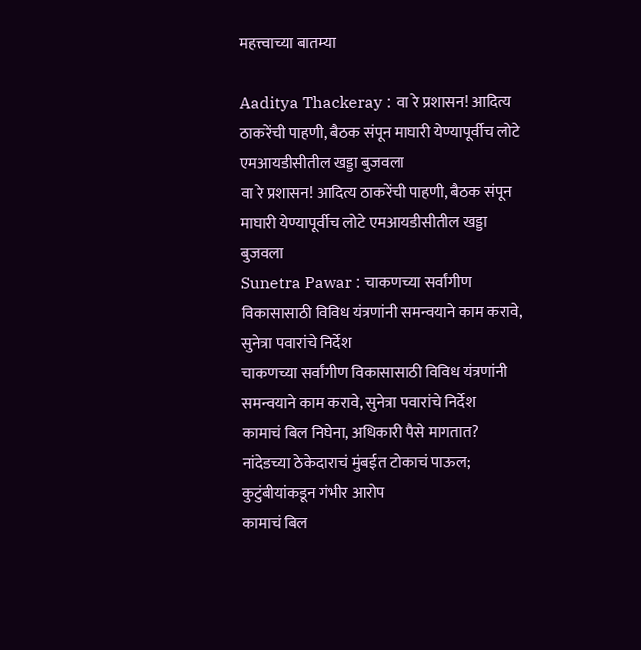महत्त्वाच्या बातम्या

Aaditya Thackeray : वा रे प्रशासन! आदित्य ठाकरेंची पाहणी, बैठक संपून माघारी येण्यापूर्वीच लोटे एमआयडीसीतील खड्डा बुजवला
वा रे प्रशासन! आदित्य ठाकरेंची पाहणी, बैठक संपून माघारी येण्यापूर्वीच लोटे एमआयडीसीतील खड्डा बुजवला
Sunetra Pawar : चाकणच्या सर्वांगीण विकासासाठी विविध यंत्रणांनी समन्वयाने काम करावे, सुनेत्रा पवारांचे निर्देश
चाकणच्या सर्वांगीण विकासासाठी विविध यंत्रणांनी समन्वयाने काम करावे, सुनेत्रा पवारांचे निर्देश
कामाचं बिल निघेना, अधिकारी पैसे मागतात? नांदेडच्या ठेकेदाराचं मुंबईत टोकाचं पाऊल; कुटुंबीयांकडून गंभीर आरोप
कामाचं बिल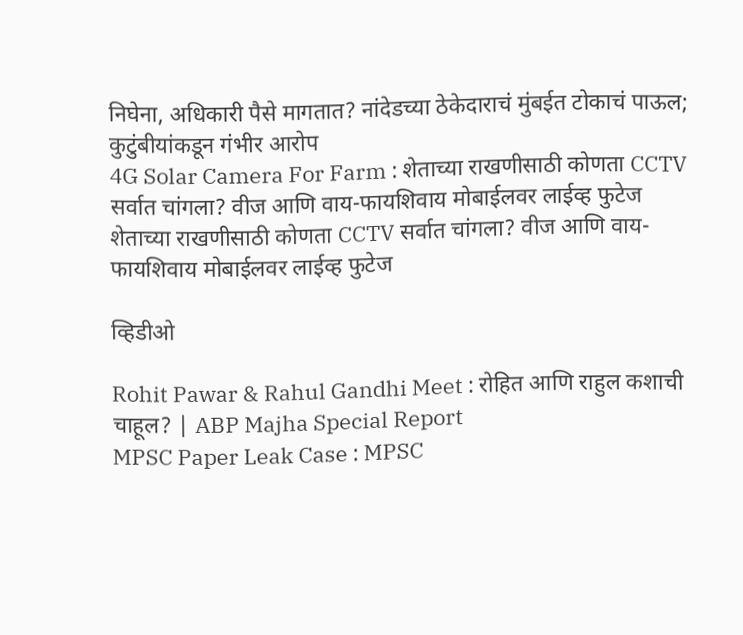निघेना, अधिकारी पैसे मागतात? नांदेडच्या ठेकेदाराचं मुंबईत टोकाचं पाऊल; कुटुंबीयांकडून गंभीर आरोप
4G Solar Camera For Farm : शेताच्या राखणीसाठी कोणता CCTV सर्वात चांगला? वीज आणि वाय-फायशिवाय मोबाईलवर लाईव्ह फुटेज
शेताच्या राखणीसाठी कोणता CCTV सर्वात चांगला? वीज आणि वाय-फायशिवाय मोबाईलवर लाईव्ह फुटेज

व्हिडीओ

Rohit Pawar & Rahul Gandhi Meet : रोहित आणि राहुल कशाची चाहूल? | ABP Majha Special Report
MPSC Paper Leak Case : MPSC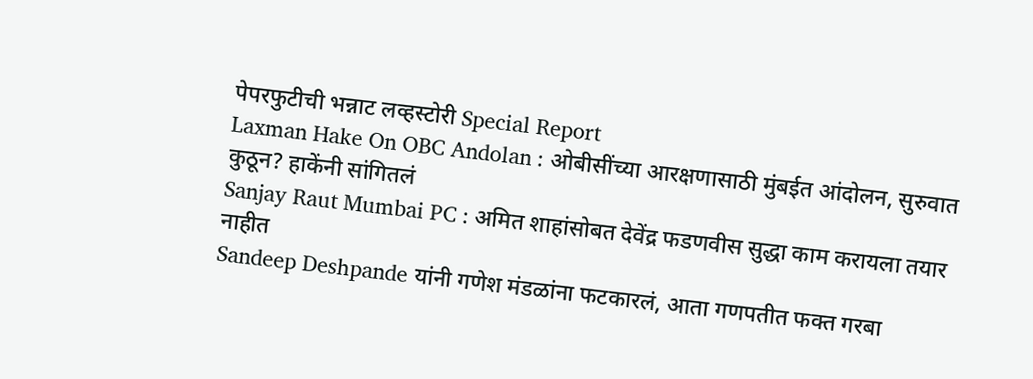पेपरफुटीची भन्नाट लव्हस्टोरी Special Report
Laxman Hake On OBC Andolan : ओबीसींच्या आरक्षणासाठी मुंबईत आंदोलन, सुरुवात कुठून? हाकेंनी सांगितलं
Sanjay Raut Mumbai PC : अमित शाहांसोबत देवेंद्र फडणवीस सुद्धा काम करायला तयार नाहीत
Sandeep Deshpande यांनी गणेश मंडळांना फटकारलं, आता गणपतीत फक्त गरबा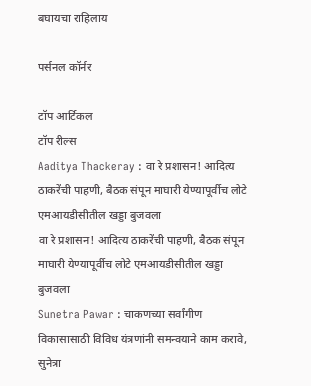बघायचा राहिलाय

पर्सनल कॉर्नर

टॉप आर्टिकल
टॉप रील्स
Aaditya Thackeray : वा रे प्रशासन! आदित्य ठाकरेंची पाहणी, बैठक संपून माघारी येण्यापूर्वीच लोटे एमआयडीसीतील खड्डा बुजवला
वा रे प्रशासन! आदित्य ठाकरेंची पाहणी, बैठक संपून माघारी येण्यापूर्वीच लोटे एमआयडीसीतील खड्डा बुजवला
Sunetra Pawar : चाकणच्या सर्वांगीण विकासासाठी विविध यंत्रणांनी समन्वयाने काम करावे, सुनेत्रा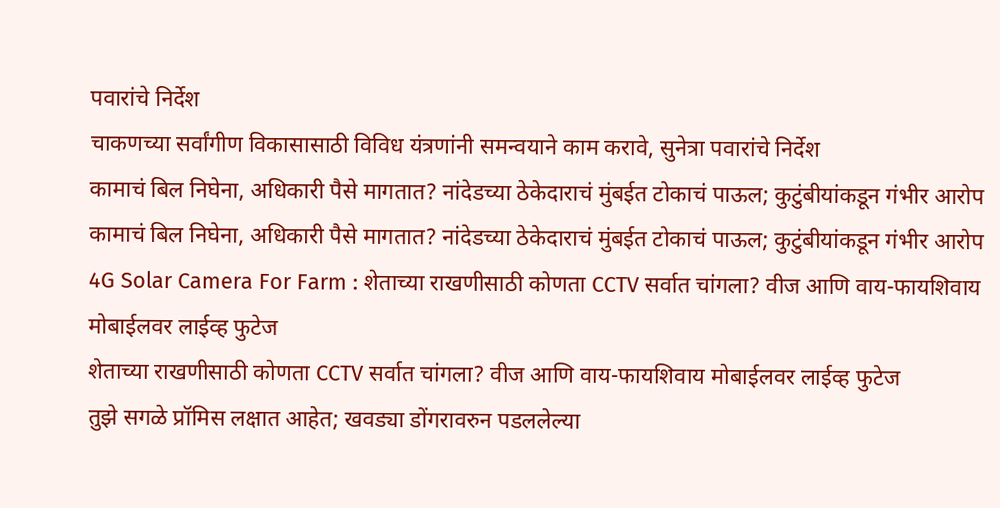पवारांचे निर्देश
चाकणच्या सर्वांगीण विकासासाठी विविध यंत्रणांनी समन्वयाने काम करावे, सुनेत्रा पवारांचे निर्देश
कामाचं बिल निघेना, अधिकारी पैसे मागतात? नांदेडच्या ठेकेदाराचं मुंबईत टोकाचं पाऊल; कुटुंबीयांकडून गंभीर आरोप
कामाचं बिल निघेना, अधिकारी पैसे मागतात? नांदेडच्या ठेकेदाराचं मुंबईत टोकाचं पाऊल; कुटुंबीयांकडून गंभीर आरोप
4G Solar Camera For Farm : शेताच्या राखणीसाठी कोणता CCTV सर्वात चांगला? वीज आणि वाय-फायशिवाय मोबाईलवर लाईव्ह फुटेज
शेताच्या राखणीसाठी कोणता CCTV सर्वात चांगला? वीज आणि वाय-फायशिवाय मोबाईलवर लाईव्ह फुटेज
तुझे सगळे प्रॉमिस लक्षात आहेत; खवड्या डोंगरावरुन पडललेल्या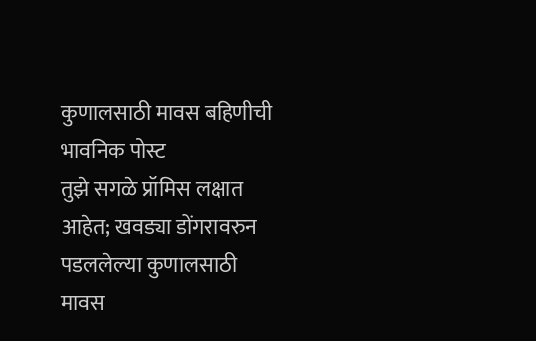कुणालसाठी मावस बहिणीची भावनिक पोस्ट
तुझे सगळे प्रॉमिस लक्षात आहेत; खवड्या डोंगरावरुन पडललेल्या कुणालसाठी मावस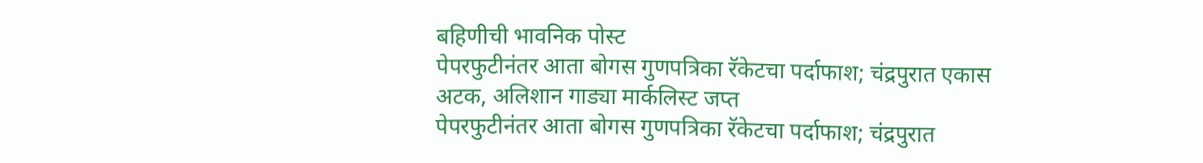बहिणीची भावनिक पोस्ट
पेपरफुटीनंतर आता बोगस गुणपत्रिका रॅकेटचा पर्दाफाश; चंद्रपुरात एकास अटक, अलिशान गाड्या मार्कलिस्ट जप्त
पेपरफुटीनंतर आता बोगस गुणपत्रिका रॅकेटचा पर्दाफाश; चंद्रपुरात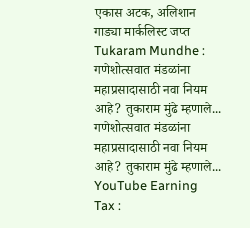एकास अटक, अलिशान गाड्या मार्कलिस्ट जप्त
Tukaram Mundhe : गणेशोत्सवात मंडळांना महाप्रसादासाठी नवा नियम आहे? तुकाराम मुंढे म्हणाले...
गणेशोत्सवात मंडळांना महाप्रसादासाठी नवा नियम आहे? तुकाराम मुंढे म्हणाले...
YouTube Earning Tax :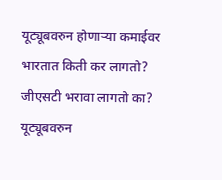यूट्यूबवरुन होणाऱ्या कमाईवर भारतात किती कर लागतो?  जीएसटी भरावा लागतो का?
यूट्यूबवरुन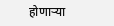होणाऱ्या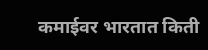कमाईवर भारतात किती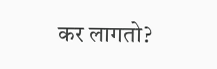कर लागतो?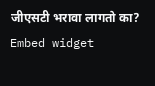जीएसटी भरावा लागतो का?
Embed widget